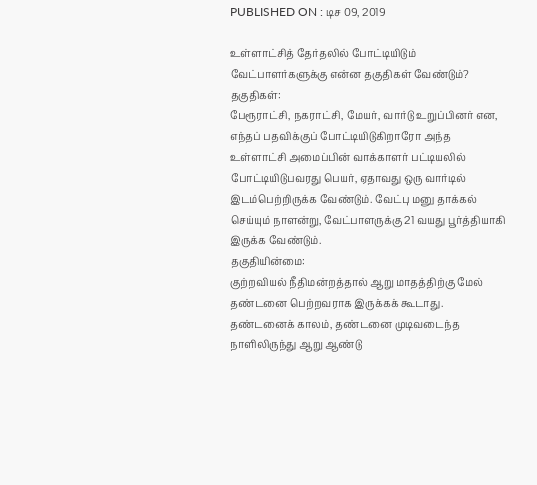PUBLISHED ON : டிச 09, 2019

உள்ளாட்சித் தேர்தலில் போட்டியிடும் வேட்பாளர்களுக்கு என்ன தகுதிகள் வேண்டும்?
தகுதிகள்:
பேரூராட்சி, நகராட்சி, மேயர், வார்டு உறுப்பினர் என, எந்தப் பதவிக்குப் போட்டியிடுகிறாரோ அந்த உள்ளாட்சி அமைப்பின் வாக்காளர் பட்டியலில் போட்டியிடுபவரது பெயர், ஏதாவது ஒரு வார்டில் இடம்பெற்றிருக்க வேண்டும். வேட்பு மனு தாக்கல் செய்யும் நாளன்று, வேட்பாளருக்கு 21 வயது பூர்த்தியாகி இருக்க வேண்டும்.
தகுதியின்மை:
குற்றவியல் நீதிமன்றத்தால் ஆறு மாதத்திற்கு மேல் தண்டனை பெற்றவராக இருக்கக் கூடாது.
தண்டனைக் காலம், தண்டனை முடிவடைந்த நாளிலிருந்து ஆறு ஆண்டு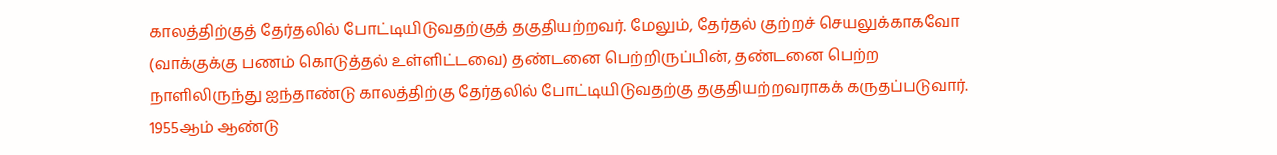காலத்திற்குத் தேர்தலில் போட்டியிடுவதற்குத் தகுதியற்றவர். மேலும், தேர்தல் குற்றச் செயலுக்காகவோ (வாக்குக்கு பணம் கொடுத்தல் உள்ளிட்டவை) தண்டனை பெற்றிருப்பின், தண்டனை பெற்ற நாளிலிருந்து ஐந்தாண்டு காலத்திற்கு தேர்தலில் போட்டியிடுவதற்கு தகுதியற்றவராகக் கருதப்படுவார்.
1955ஆம் ஆண்டு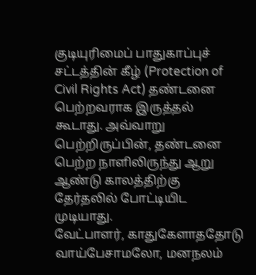குடியுரிமைப் பாதுகாப்புச் சட்டத்தின் கீழ் (Protection of Civil Rights Act) தண்டனை பெற்றவராக இருத்தல் கூடாது. அவ்வாறு பெற்றிருப்பின், தண்டனை பெற்ற நாளிலிருந்து ஆறு ஆண்டு காலத்திற்கு தேர்தலில் போட்டியிட முடியாது.
வேட்பாளர், காதுகேளாததோடு வாய்பேசாமலோ, மனநலம்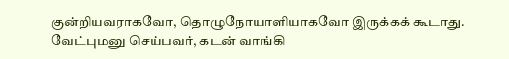குன்றியவராகவோ, தொழுநோயாளியாகவோ இருக்கக் கூடாது.
வேட்புமனு செய்பவர், கடன் வாங்கி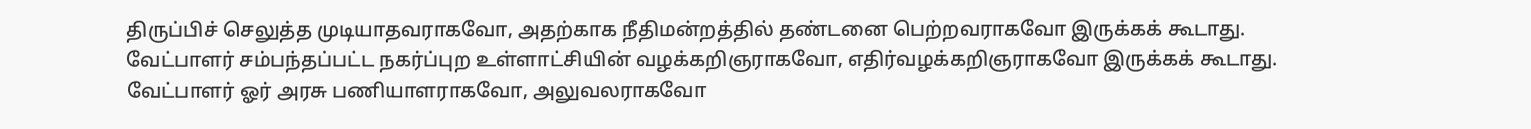திருப்பிச் செலுத்த முடியாதவராகவோ, அதற்காக நீதிமன்றத்தில் தண்டனை பெற்றவராகவோ இருக்கக் கூடாது.
வேட்பாளர் சம்பந்தப்பட்ட நகர்ப்புற உள்ளாட்சியின் வழக்கறிஞராகவோ, எதிர்வழக்கறிஞராகவோ இருக்கக் கூடாது.
வேட்பாளர் ஓர் அரசு பணியாளராகவோ, அலுவலராகவோ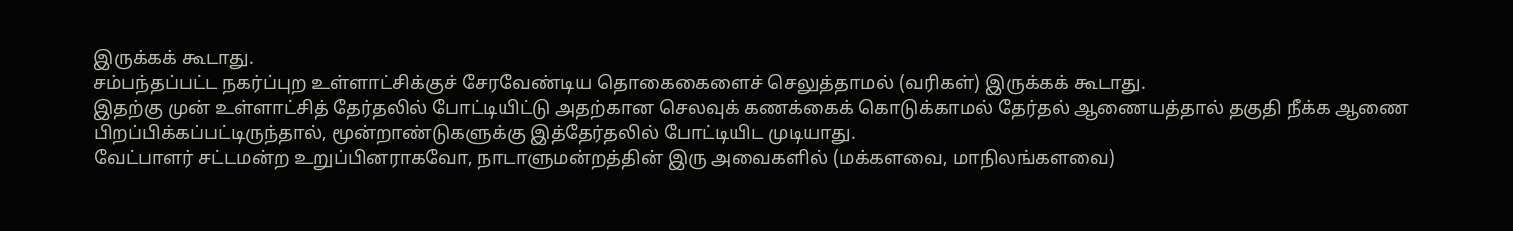இருக்கக் கூடாது.
சம்பந்தப்பட்ட நகர்ப்புற உள்ளாட்சிக்குச் சேரவேண்டிய தொகைகைளைச் செலுத்தாமல் (வரிகள்) இருக்கக் கூடாது.
இதற்கு முன் உள்ளாட்சித் தேர்தலில் போட்டியிட்டு அதற்கான செலவுக் கணக்கைக் கொடுக்காமல் தேர்தல் ஆணையத்தால் தகுதி நீக்க ஆணை பிறப்பிக்கப்பட்டிருந்தால், மூன்றாண்டுகளுக்கு இத்தேர்தலில் போட்டியிட முடியாது.
வேட்பாளர் சட்டமன்ற உறுப்பினராகவோ, நாடாளுமன்றத்தின் இரு அவைகளில் (மக்களவை, மாநிலங்களவை)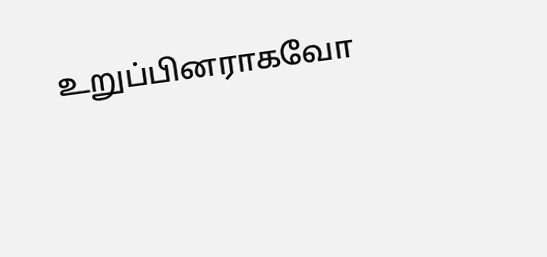உறுப்பினராகவோ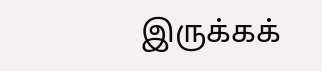இருக்கக்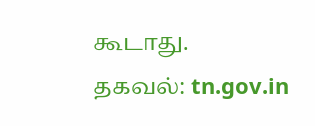கூடாது.
தகவல்: tn.gov.in